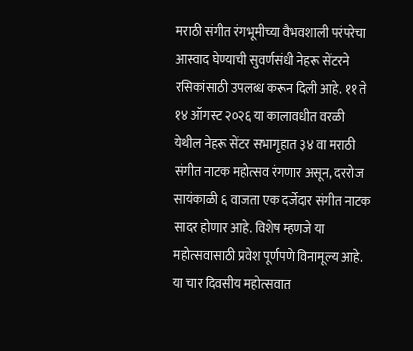मराठी संगीत रंगभूमीच्या वैभवशाली परंपरेचा आस्वाद घेण्याची सुवर्णसंधी नेहरू सेंटरने रसिकांसाठी उपलब्ध करून दिली आहे. ११ ते १४ ऑगस्ट २०२६ या कालावधीत वरळी येथील नेहरू सेंटर सभागृहात ३४ वा मराठी संगीत नाटक महोत्सव रंगणार असून, दररोज सायंकाळी ६ वाजता एक दर्जेदार संगीत नाटक सादर होणार आहे. विशेष म्हणजे या महोत्सवासाठी प्रवेश पूर्णपणे विनामूल्य आहे.
या चार दिवसीय महोत्सवात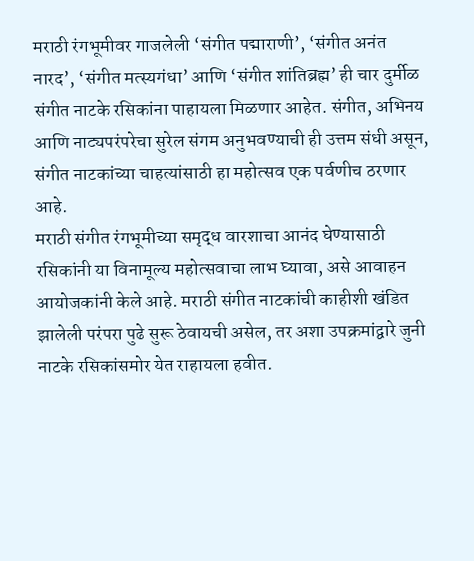मराठी रंगभूमीवर गाजलेली ‘संगीत पद्माराणी’, ‘संगीत अनंत नारद’, ‘संगीत मत्स्यगंधा’ आणि ‘संगीत शांतिब्रह्म’ ही चार दुर्मीळ संगीत नाटके रसिकांना पाहायला मिळणार आहेत. संगीत, अभिनय आणि नाट्यपरंपरेचा सुरेल संगम अनुभवण्याची ही उत्तम संधी असून, संगीत नाटकांच्या चाहत्यांसाठी हा महोत्सव एक पर्वणीच ठरणार आहे.
मराठी संगीत रंगभूमीच्या समृद्ध वारशाचा आनंद घेण्यासाठी रसिकांनी या विनामूल्य महोत्सवाचा लाभ घ्यावा, असे आवाहन आयोजकांनी केले आहे. मराठी संगीत नाटकांची काहीशी खंडित झालेली परंपरा पुढे सुरू ठेवायची असेल, तर अशा उपक्रमांद्वारे जुनी नाटके रसिकांसमोर येत राहायला हवीत.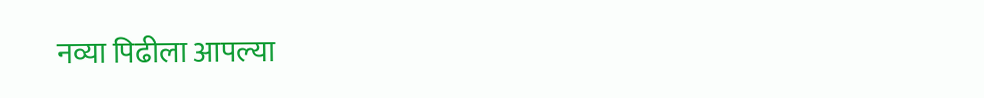नव्या पिढीला आपल्या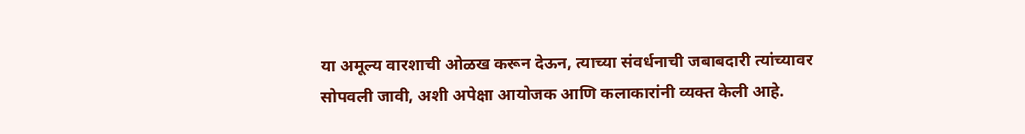या अमूल्य वारशाची ओळख करून देऊन, त्याच्या संवर्धनाची जबाबदारी त्यांच्यावर सोपवली जावी, अशी अपेक्षा आयोजक आणि कलाकारांनी व्यक्त केली आहे.